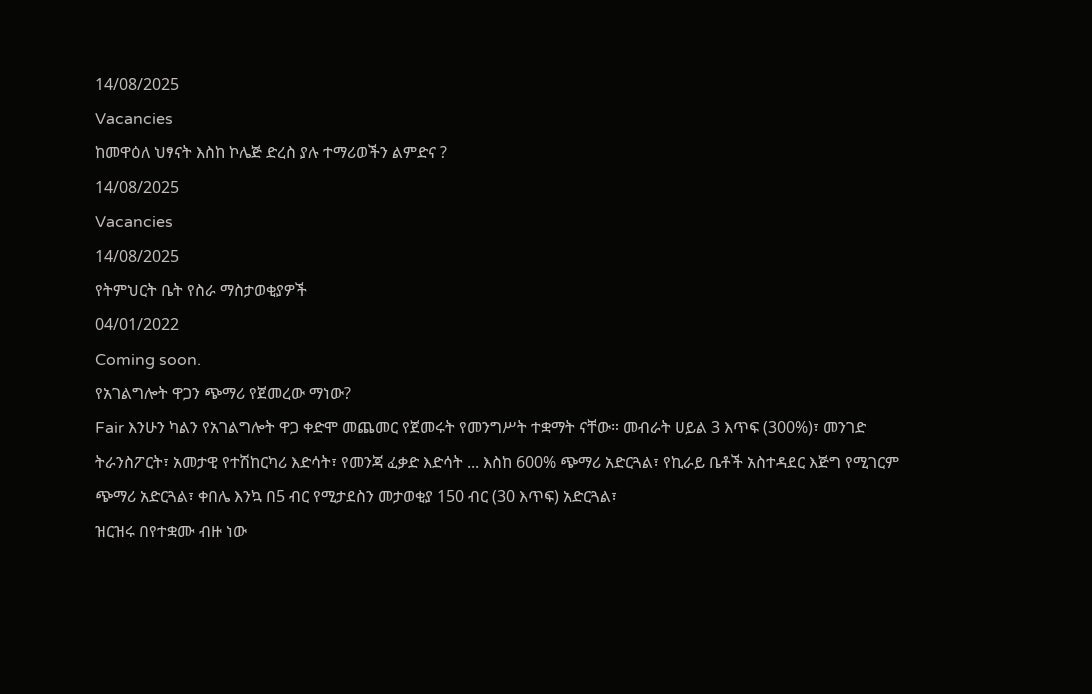14/08/2025
Vacancies
ከመዋዕለ ህፃናት እስከ ኮሌጅ ድረስ ያሉ ተማሪወችን ልምድና ?
14/08/2025
Vacancies
14/08/2025
የትምህርት ቤት የስራ ማስታወቂያዎች
04/01/2022
Coming soon.
የአገልግሎት ዋጋን ጭማሪ የጀመረው ማነው?
Fair እንሁን ካልን የአገልግሎት ዋጋ ቀድሞ መጨመር የጀመሩት የመንግሥት ተቋማት ናቸው። መብራት ሀይል 3 እጥፍ (300%)፣ መንገድ ትራንስፖርት፣ አመታዊ የተሽከርካሪ እድሳት፣ የመንጃ ፈቃድ እድሳት ... እስከ 600% ጭማሪ አድርጓል፣ የኪራይ ቤቶች አስተዳደር እጅግ የሚገርም ጭማሪ አድርጓል፣ ቀበሌ እንኳ በ5 ብር የሚታደስን መታወቂያ 150 ብር (30 እጥፍ) አድርጓል፣
ዝርዝሩ በየተቋሙ ብዙ ነው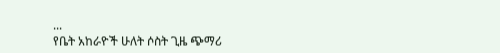...
የቤት አከራዮች ሁለት ሶስት ጊዜ ጭማሪ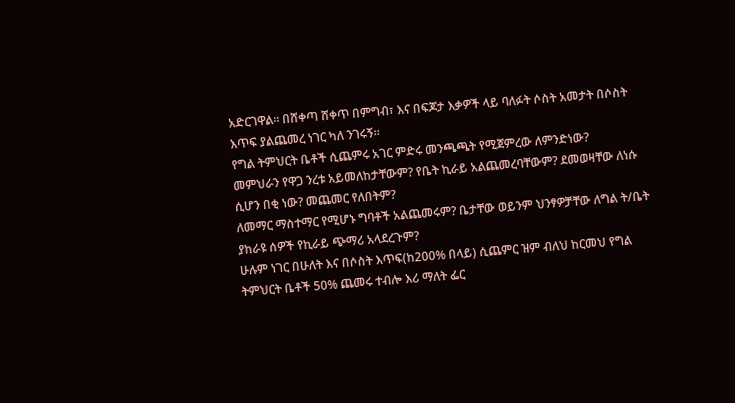አድርገዋል። በሸቀጣ ሸቀጥ በምግብ፣ እና በፍጆታ እቃዎች ላይ ባለፉት ሶስት አመታት በሶስት እጥፍ ያልጨመረ ነገር ካለ ንገሩኝ።
የግል ትምህርት ቤቶች ሲጨምሩ አገር ምድሩ መንጫጫት የሚጀምረው ለምንድነው?
መምህራን የዋጋ ንረቱ አይመለከታቸውም? የቤት ኪራይ አልጨመረባቸውም? ደመወዛቸው ለነሱ ሲሆን በቂ ነው? መጨመር የለበትም?
ለመማር ማስተማር የሚሆኑ ግባቶች አልጨመሩም? ቤታቸው ወይንም ህንፃዎቻቸው ለግል ት/ቤት ያከራዩ ሰዎች የኪራይ ጭማሪ አላደረጉም?
ሁሉም ነገር በሁለት እና በሶስት እጥፍ(ከ200% በላይ) ሲጨምር ዝም ብለህ ከርመህ የግል ትምህርት ቤቶች 50% ጨመሩ ተብሎ እሪ ማለት ፌር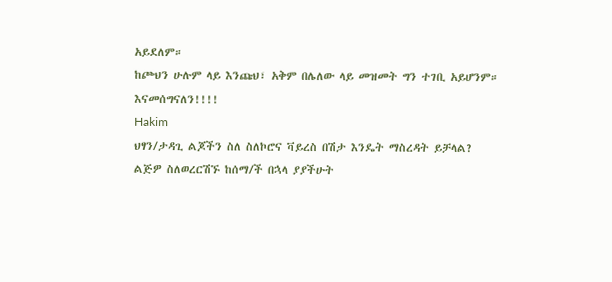አይደለም።
ከጮህን ሁሉም ላይ እንጩህ፣ አቅም በሌለው ላይ መዝመት ግን ተገቢ አይሆንም።
እናመሰግናለን!!!!
Hakim
ህፃን/ታዳጊ ልጆችን ስለ ስለኮሮና ቫይረስ በሽታ እንዴት ማስረዳት ይቻላል?
ልጅዎ ስለወረርሽኙ ከሰማ/ች በኋላ ያያችሁት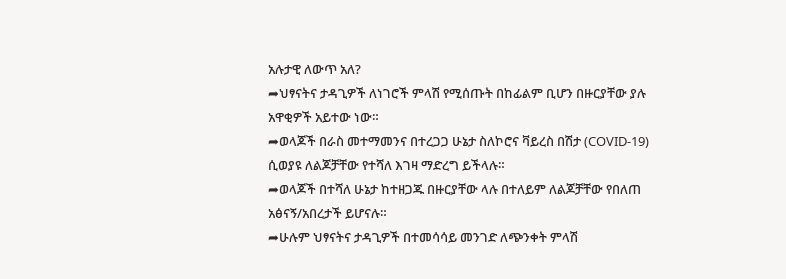አሉታዊ ለውጥ አለ?
➦ህፃናትና ታዳጊዎች ለነገሮች ምላሽ የሚሰጡት በከፊልም ቢሆን በዙርያቸው ያሉ አዋቂዎች አይተው ነው።
➦ወላጆች በራስ መተማመንና በተረጋጋ ሁኔታ ስለኮሮና ቫይረስ በሽታ (COVID-19) ሲወያዩ ለልጆቻቸው የተሻለ እገዛ ማድረግ ይችላሉ።
➦ወላጆች በተሻለ ሁኔታ ከተዘጋጁ በዙርያቸው ላሉ በተለይም ለልጆቻቸው የበለጠ አፅናኝ/አበረታች ይሆናሉ።
➦ሁሉም ህፃናትና ታዳጊዎች በተመሳሳይ መንገድ ለጭንቀት ምላሽ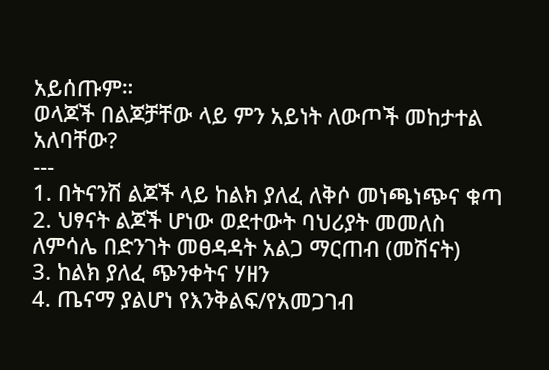አይሰጡም።
ወላጆች በልጆቻቸው ላይ ምን አይነት ለውጦች መከታተል አለባቸው?
---
1. በትናንሽ ልጆች ላይ ከልክ ያለፈ ለቅሶ መነጫነጭና ቁጣ
2. ህፃናት ልጆች ሆነው ወደተውት ባህሪያት መመለስ
ለምሳሌ በድንገት መፀዳዳት አልጋ ማርጠብ (መሽናት)
3. ከልክ ያለፈ ጭንቀትና ሃዘን
4. ጤናማ ያልሆነ የእንቅልፍ/የአመጋገብ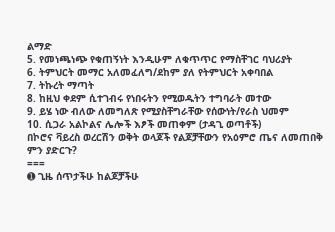ልማድ
5. የመነጫነጭ የቁጠኝነት እንዲሁም ለቁጥጥር የማስቸገር ባህሪያት
6. ትምህርት መማር አለመፈለግ/ደከም ያለ የትምህርት አቀባበል
7. ትኩረት ማጣት
8. ከዚህ ቀደም ሲተገብሩ የነበሩትን የሚወዱትን ተግባራት መተው
9. ይሄ ነው ብለው ለመግለጽ የሚያስቸግራቸው የሰውነት/የራስ ህመም
10. ሲጋራ አልኮልና ሌሎች እፆች መጠቀም (ታዳጊ ወጣቶች)
በኮሮና ቫይረስ ወረርሽን ወቅት ወላጆች የልጆቻቸውን የአዕምሮ ጤና ለመጠበቅ ምን ያድርጉ?
===
➊ ጊዜ ሰጥታችሁ ከልጆቻችሁ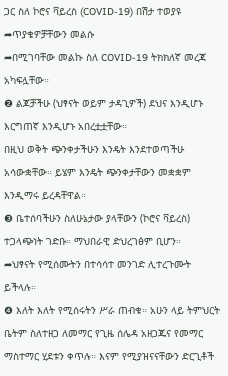ጋር ስለ ኮሮና ቫይረስ (COVID-19) በሽታ ተወያዩ
➦ጥያቄዎቻቸውን መልሱ
➦በሚገባቸው መልኩ ስለ COVID-19 ትክክለኛ መረጃ አካፍሏቸው።
❷ ልጆቻችሁ (ህፃናት ወይም ታዳጊዎች) ደህና እንዲሆኑ እርግጠኛ እንዲሆኑ አበረቷቷቸው።
በዚህ ወቅት ጭንቀታችሁን እንዴት እንደተወጣችሁ አሳውቋቸው። ይሄም እንዴት ጭንቀታቸውን መቋቋም እንዲማሩ ይረዳቸዋል።
❸ ቤተሰባችሁን ስለሁኔታው ያላቸውን (ኮሮና ቫይረስ) ተጋላጭነት ገድቡ። ማህበራዊ ድህረገፅም ቢሆን።
➦ህፃናት የሚሰሙትን በተሳሳተ መንገድ ሊተረጉሙት ይችላሉ።
❹ እለት እለት የሚሰሩትን ሥራ ጠብቁ። አሁን ላይ ትምህርት ቤትም ስለተዘጋ ለመማር የጊዜ ሰሌዳ አዘጋጁና የመማር ማስተማር ሂደቱን ቀጥሉ። እናም የሚያዝናናቸውን ድርጊቶች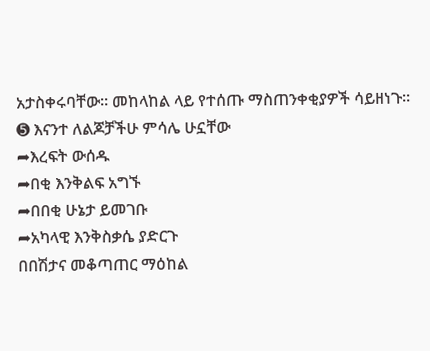አታስቀሩባቸው። መከላከል ላይ የተሰጡ ማስጠንቀቂያዎች ሳይዘነጉ።
➎ እናንተ ለልጆቻችሁ ምሳሌ ሁኗቸው
➦እረፍት ውሰዱ
➦በቂ እንቅልፍ አግኙ
➦በበቂ ሁኔታ ይመገቡ
➦አካላዊ እንቅስቃሴ ያድርጉ
በበሽታና መቆጣጠር ማዕከል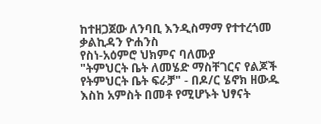ከተዘጋጀው ለንባቢ እንዲስማማ የተተረጎመ
ቃልኪዳን ዮሐንስ
የስነ-አዕምሮ ህክምና ባለሙያ
"ትምህርት ቤት ለመሄድ ማስቸገርና የልጆች የትምህርት ቤት ፍራቻ" - በዶ/ር ሄኖክ ዘውዱ
እስከ አምስት በመቶ የሚሆኑት ህፃናት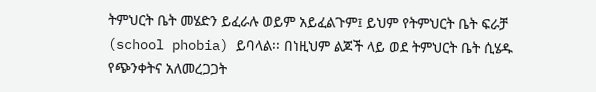ትምህርት ቤት መሄድን ይፈራሉ ወይም አይፈልጉም፤ ይህም የትምህርት ቤት ፍራቻ (school phobia) ይባላል፡፡ በነዚህም ልጆች ላይ ወደ ትምህርት ቤት ሲሄዱ የጭንቀትና አለመረጋጋት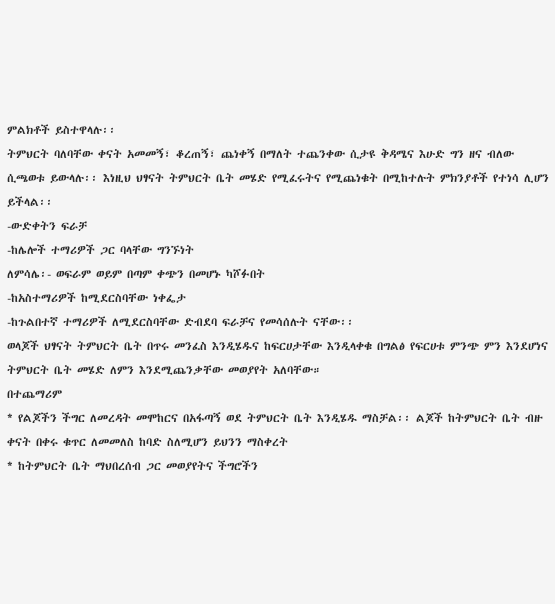ምልክቶች ይስተዋላሉ፡፡
ትምህርት ባለባቸው ቀናት አመመኝ፣ ቆረጠኝ፣ ጨነቀኝ በማለት ተጨንቀው ሲታዩ ቅዳሜና እሁድ ግን ዘና ብለው ሲጫወቱ ይውላሉ፡፡ እነዚህ ህፃናት ትምህርት ቤት መሄድ የሚፈሩትና የሚጨነቁት በሚከተሉት ምክንያቶች የተነሳ ሊሆን ይችላል፡፡
-ውድቀትን ፍራቻ
-ከሌሎች ተማሪዎች ጋር ባላቸው ግንኙነት
ለምሳሌ፡- ወፍራም ወይም በጣም ቀጭን በመሆኑ ካሾፉበት
-ከአስተማሪዎች ከሚደርስባቸው ነቀፌታ
-ከጉልበተኛ ተማሪዎች ለሚደርስባቸው ድብደባ ፍራቻና የመሳሰሉት ናቸው፡፡
ወላጆች ህፃናት ትምህርት ቤት በጥሩ መንፈስ እንዲሄዱና ከፍርሀታቸው እንዲላቀቁ በግልፅ የፍርሀቱ ምንጭ ምን እንደሆነና ትምህርት ቤት መሄድ ለምን እንደሚጨንቃቸው መወያየት አለባቸው።
በተጨማሪም
* የልጆችን ችግር ለመረዳት መሞከርና በአፋጣኝ ወደ ትምህርት ቤት እንዲሄዱ ማስቻል፡፡ ልጆች ከትምህርት ቤት ብዙ ቀናት በቀሩ ቁጥር ለመመለስ ከባድ ስለሚሆን ይህንን ማስቀረት
* ከትምህርት ቤት ማህበረሰብ ጋር መወያየትና ችግሮችን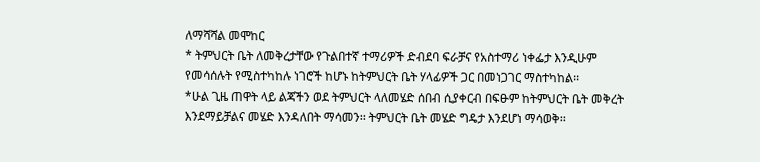ለማሻሻል መሞከር
* ትምህርት ቤት ለመቅረታቸው የጉልበተኛ ተማሪዎች ድብደባ ፍራቻና የአስተማሪ ነቀፌታ እንዲሁም የመሳሰሉት የሚስተካከሉ ነገሮች ከሆኑ ከትምህርት ቤት ሃላፊዎች ጋር በመነጋገር ማስተካከል፡፡
*ሁል ጊዜ ጠዋት ላይ ልጃችን ወደ ትምህርት ላለመሄድ ሰበብ ሲያቀርብ በፍፁም ከትምህርት ቤት መቅረት እንደማይቻልና መሄድ እንዳለበት ማሳመን፡፡ ትምህርት ቤት መሄድ ግዴታ እንደሆነ ማሳወቅ፡፡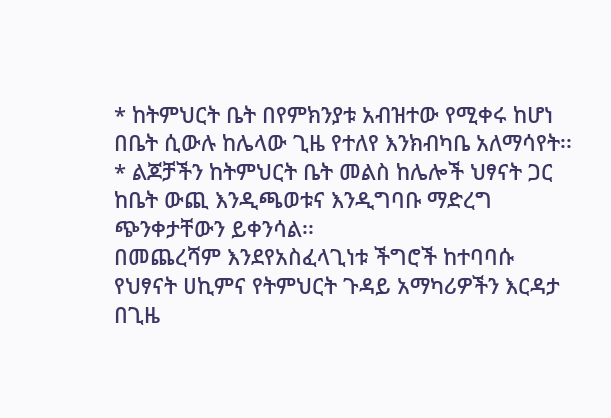* ከትምህርት ቤት በየምክንያቱ አብዝተው የሚቀሩ ከሆነ በቤት ሲውሉ ከሌላው ጊዜ የተለየ እንክብካቤ አለማሳየት፡፡
* ልጆቻችን ከትምህርት ቤት መልስ ከሌሎች ህፃናት ጋር ከቤት ውጪ እንዲጫወቱና እንዲግባቡ ማድረግ ጭንቀታቸውን ይቀንሳል፡፡
በመጨረሻም እንደየአስፈላጊነቱ ችግሮች ከተባባሱ የህፃናት ሀኪምና የትምህርት ጉዳይ አማካሪዎችን እርዳታ በጊዜ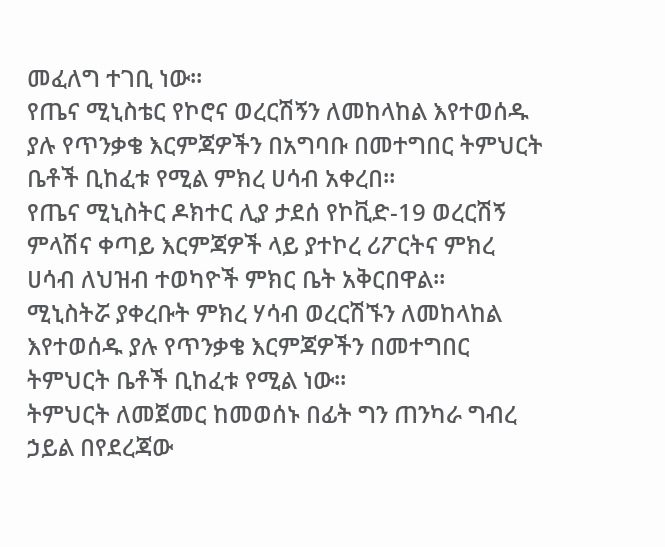መፈለግ ተገቢ ነው፡፡
የጤና ሚኒስቴር የኮሮና ወረርሽኝን ለመከላከል እየተወሰዱ ያሉ የጥንቃቄ እርምጃዎችን በአግባቡ በመተግበር ትምህርት ቤቶች ቢከፈቱ የሚል ምክረ ሀሳብ አቀረበ።
የጤና ሚኒስትር ዶክተር ሊያ ታደሰ የኮቪድ-19 ወረርሽኝ ምላሽና ቀጣይ እርምጃዎች ላይ ያተኮረ ሪፖርትና ምክረ ሀሳብ ለህዝብ ተወካዮች ምክር ቤት አቅርበዋል።
ሚኒስትሯ ያቀረቡት ምክረ ሃሳብ ወረርሽኙን ለመከላከል እየተወሰዱ ያሉ የጥንቃቄ እርምጃዎችን በመተግበር ትምህርት ቤቶች ቢከፈቱ የሚል ነው፡፡
ትምህርት ለመጀመር ከመወሰኑ በፊት ግን ጠንካራ ግብረ ኃይል በየደረጃው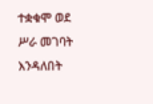ተቋቁሞ ወደ ሥራ መገባት እንዳለበት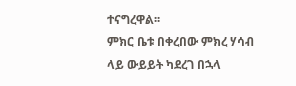ተናግረዋል፡፡
ምክር ቤቱ በቀረበው ምክረ ሃሳብ ላይ ውይይት ካደረገ በኋላ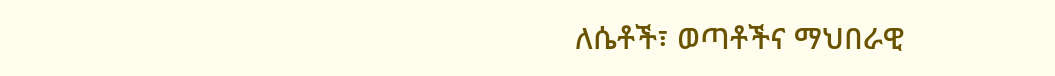ለሴቶች፣ ወጣቶችና ማህበራዊ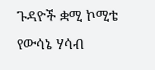ጉዳዮች ቋሚ ኮሚቴ የውሳኔ ሃሳብ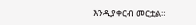እንዲያቀርብ መርቷል።